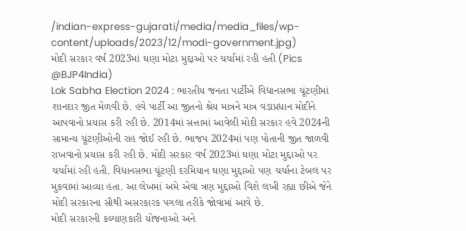/indian-express-gujarati/media/media_files/wp-content/uploads/2023/12/modi-government.jpg)
મોદી સરકાર વર્ષ 2023માં ઘણા મોટા મુદ્દાઓ પર ચર્ચામાં રહી હતી (Pics @BJP4India)
Lok Sabha Election 2024 : ભારતીય જનતા પાર્ટીએ વિધાનસભા ચૂંટણીમાં શાનદાર જીત મેળવી છે. હવે પાર્ટી આ જીતનો શ્રેય માત્રને માત્ર વડાપ્રધાન મોદીને આપવાનો પ્રયાસ કરી રહી છે. 2014માં સત્તામાં આવેલી મોદી સરકાર હવે 2024ની સામાન્ય ચૂંટણીઓની રાહ જોઈ રહી છે. ભાજપ 2024માં પણ પોતાની જીત જાળવી રાખવાનો પ્રયાસ કરી રહી છે. મોદી સરકાર વર્ષ 2023માં ઘણા મોટા મુદ્દાઓ પર ચર્ચામાં રહી હતી. વિધાનસભા ચૂંટણી દરમિયાન ઘણા મુદ્દાઓ પણ ચર્ચાના ટેબલ પર મુકવામાં આવ્યા હતા. આ લેખમાં અમે એવા ત્રણ મુદ્દાઓ વિશે લખી રહ્યા છીએ જેને મોદી સરકારના સૌથી અસરકારક પગલા તરીકે જોવામાં આવે છે.
મોદી સરકારની કલ્યાણકારી યોજનાઓ અને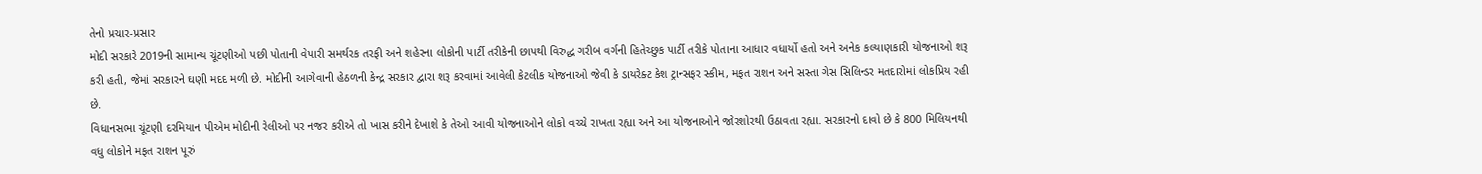તેનો પ્રચાર-પ્રસાર
મોદી સરકારે 2019ની સામાન્ય ચૂંટણીઓ પછી પોતાની વેપારી સમર્થરક તરફી અને શહેરના લોકોની પાર્ટી તરીકેની છાપથી વિરુદ્ધ ગરીબ વર્ગની હિતેચ્છુક પાર્ટી તરીકે પોતાના આધાર વધાર્યો હતો અને અનેક કલ્યાણકારી યોજનાઓ શરૂ કરી હતી, જેમાં સરકારને ઘણી મદદ મળી છે. મોદીની આગેવાની હેઠળની કેન્દ્ર સરકાર દ્વારા શરૂ કરવામાં આવેલી કેટલીક યોજનાઓ જેવી કે ડાયરેક્ટ કેશ ટ્રાન્સફર સ્કીમ, મફત રાશન અને સસ્તા ગેસ સિલિન્ડર મતદારોમાં લોકપ્રિય રહી છે.
વિધાનસભા ચૂંટણી દરમિયાન પીએમ મોદીની રેલીઓ પર નજર કરીએ તો ખાસ કરીને દેખાશે કે તેઓ આવી યોજનાઓને લોકો વચ્ચે રાખતા રહ્યા અને આ યોજનાઓને જોરશોરથી ઉઠાવતા રહ્યા. સરકારનો દાવો છે કે 800 મિલિયનથી વધુ લોકોને મફત રાશન પૂરું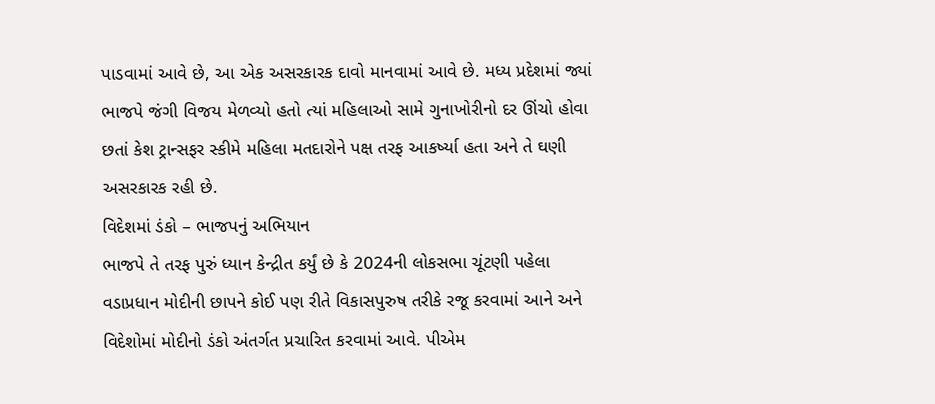પાડવામાં આવે છે, આ એક અસરકારક દાવો માનવામાં આવે છે. મધ્ય પ્રદેશમાં જ્યાં ભાજપે જંગી વિજય મેળવ્યો હતો ત્યાં મહિલાઓ સામે ગુનાખોરીનો દર ઊંચો હોવા છતાં કેશ ટ્રાન્સફર સ્કીમે મહિલા મતદારોને પક્ષ તરફ આકર્ષ્યા હતા અને તે ઘણી અસરકારક રહી છે.
વિદેશમાં ડંકો – ભાજપનું અભિયાન
ભાજપે તે તરફ પુરું ધ્યાન કેન્દ્રીત કર્યું છે કે 2024ની લોકસભા ચૂંટણી પહેલા વડાપ્રધાન મોદીની છાપને કોઈ પણ રીતે વિકાસપુરુષ તરીકે રજૂ કરવામાં આને અને વિદેશોમાં મોદીનો ડંકો અંતર્ગત પ્રચારિત કરવામાં આવે. પીએમ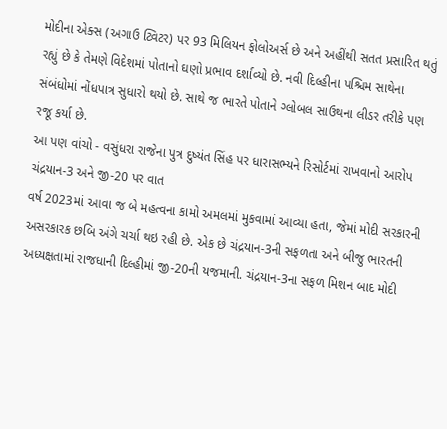મોદીના એક્સ (અગાઉ ટ્વિટર) પર 93 મિલિયન ફોલોઅર્સ છે અને અહીંથી સતત પ્રસારિત થતું રહ્યું છે કે તેમણે વિદેશમાં પોતાનો ઘણો પ્રભાવ દર્શાવ્યો છે. નવી દિલ્હીના પશ્ચિમ સાથેના સંબંધોમાં નોંધપાત્ર સુધારો થયો છે. સાથે જ ભારતે પોતાને ગ્લોબલ સાઉથના લીડર તરીકે પણ રજૂ કર્યા છે.
આ પણ વાંચો - વસુંધરા રાજેના પુત્ર દુષ્યંત સિંહ પર ધારાસભ્યને રિસોર્ટમાં રાખવાનો આરોપ
ચંદ્રયાન-3 અને જી-20 પર વાત
વર્ષ 2023માં આવા જ બે મહત્વના કામો અમલમાં મુકવામાં આવ્યા હતા, જેમાં મોદી સરકારની અસરકારક છબિ અંગે ચર્ચા થઇ રહી છે. એક છે ચંદ્રયાન-3ની સફળતા અને બીજુ ભારતની અધ્યક્ષતામાં રાજધાની દિલ્હીમાં જી-20ની યજમાની. ચંદ્રયાન-3ના સફળ મિશન બાદ મોદી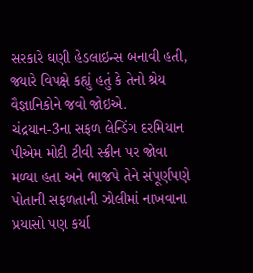સરકારે ઘણી હેડલાઇન્સ બનાવી હતી, જ્યારે વિપક્ષે કહ્યું હતું કે તેનો શ્રેય વૈજ્ઞાનિકોને જવો જોઇએ.
ચંદ્રયાન-3ના સફળ લેન્ડિંગ દરમિયાન પીએમ મોદી ટીવી સ્ક્રીન પર જોવા મળ્યા હતા અને ભાજપે તેને સંપૂર્ણપણે પોતાની સફળતાની ઝોલીમાં નાખવાના પ્રયાસો પણ કર્યા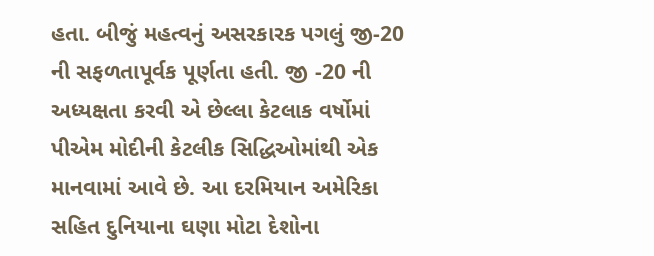હતા. બીજું મહત્વનું અસરકારક પગલું જી-20 ની સફળતાપૂર્વક પૂર્ણતા હતી. જી -20 ની અધ્યક્ષતા કરવી એ છેલ્લા કેટલાક વર્ષોમાં પીએમ મોદીની કેટલીક સિદ્ધિઓમાંથી એક માનવામાં આવે છે. આ દરમિયાન અમેરિકા સહિત દુનિયાના ઘણા મોટા દેશોના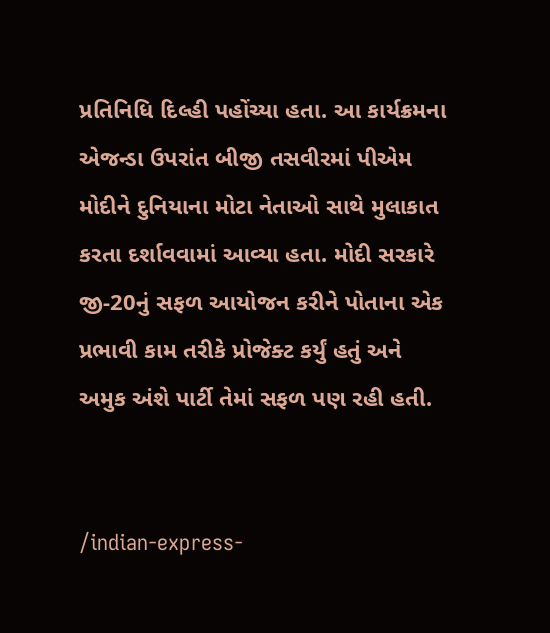પ્રતિનિધિ દિલ્હી પહોંચ્યા હતા. આ કાર્યક્રમના એજન્ડા ઉપરાંત બીજી તસવીરમાં પીએમ મોદીને દુનિયાના મોટા નેતાઓ સાથે મુલાકાત કરતા દર્શાવવામાં આવ્યા હતા. મોદી સરકારે જી-20નું સફળ આયોજન કરીને પોતાના એક પ્રભાવી કામ તરીકે પ્રોજેક્ટ કર્યું હતું અને અમુક અંશે પાર્ટી તેમાં સફળ પણ રહી હતી.


/indian-express-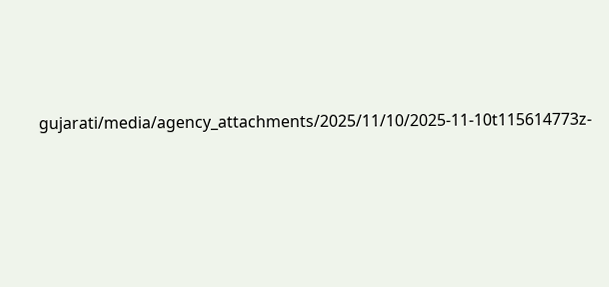gujarati/media/agency_attachments/2025/11/10/2025-11-10t115614773z-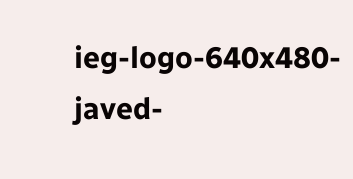ieg-logo-640x480-javed-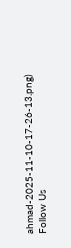ahmad-2025-11-10-17-26-13.png)
Follow Us